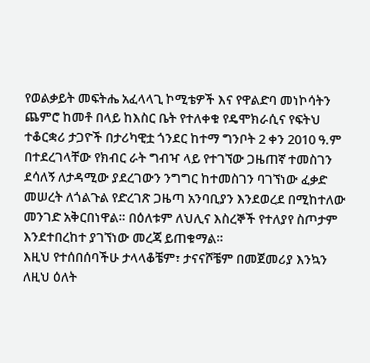የወልቃይት መፍትሔ አፈላላጊ ኮሚቴዎች እና የዋልድባ መነኮሳትን ጨምሮ ከመቶ በላይ ከእስር ቤት የተለቀቁ የዴሞክራሲና የፍትህ ተቆርቋሪ ታጋዮች በታሪካዊቷ ጎንደር ከተማ ግንቦት 2 ቀን 2010 ዓ.ም በተደረገላቸው የክብር ራት ግብዣ ላይ የተገኘው ጋዜጠኛ ተመስገን ደሳለኝ ለታዳሚው ያደረገውን ንግግር ከተመስገን ባገኘነው ፈቃድ መሠረት ለጎልጉል የድረገጽ ጋዜጣ አንባቢያን እንደወረደ በሚከተለው መንገድ አቅርበነዋል። በዕለቱም ለህሊና እስረኞች የተለያየ ስጦታም እንደተበረከተ ያገኘነው መረጃ ይጠቁማል።
እዚህ የተሰበሰባችሁ ታላላቆቼም፣ ታናናሾቼም በመጀመሪያ እንኳን ለዚህ ዕለት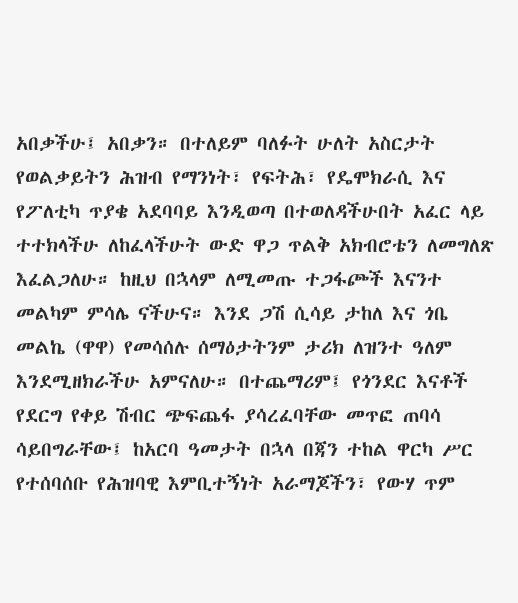አበቃችሁ፤ አበቃን። በተለይም ባለፉት ሁለት አስርታት የወልቃይትን ሕዝብ የማንነት፣ የፍትሕ፣ የዴሞክራሲ እና የፖለቲካ ጥያቄ አደባባይ እንዲወጣ በተወለዳችሁበት አፈር ላይ ተተክላችሁ ለከፈላችሁት ውድ ዋጋ ጥልቅ አክብሮቴን ለመግለጽ እፈልጋለሁ። ከዚህ በኋላም ለሚመጡ ተጋፋጮች እናንተ መልካም ምሳሌ ናችሁና። እንደ ጋሽ ሲሳይ ታከለ እና ጎቤ መልኬ (ዋዋ) የመሳሰሉ ሰማዕታትንም ታሪክ ለዝንተ ዓለም እንደሚዘክራችሁ አምናለሁ። በተጨማሪም፤ የጎንደር እናቶች የደርግ የቀይ ሽብር ጭፍጨፋ ያሳረፈባቸው መጥፎ ጠባሳ ሳይበግራቸው፤ ከአርባ ዓመታት በኋላ በጃን ተከል ዋርካ ሥር የተሰባሰቡ የሕዝባዊ እምቢተኝነት አራማጆችን፣ የውሃ ጥም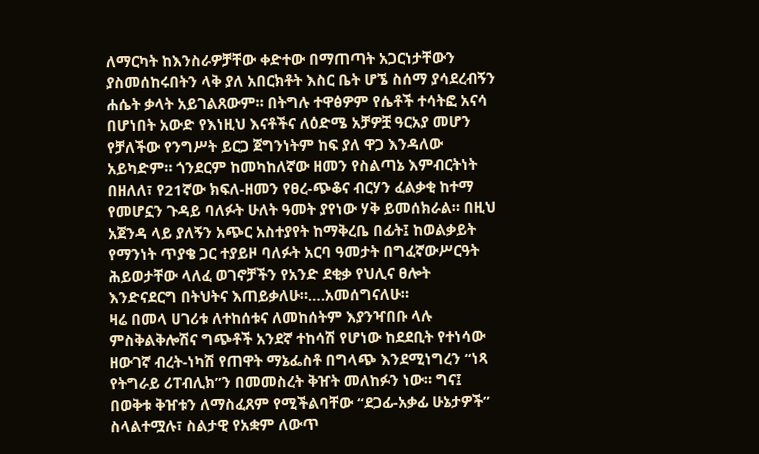ለማርካት ከእንስራዎቻቸው ቀድተው በማጠጣት አጋርነታቸውን ያስመሰከሩበትን ላቅ ያለ አበርክቶት እስር ቤት ሆኜ ስሰማ ያሳደረብኝን ሐሴት ቃላት አይገልጸውም። በትግሉ ተዋፅዎም የሴቶች ተሳትፎ አናሳ በሆነበት አውድ የእነዚህ እናቶችና ለዕድሜ አቻዎቿ ዓርአያ መሆን የቻለችው የንግሥት ይርጋ ጀግንነትም ከፍ ያለ ዋጋ እንዳለው አይካድም። ጎንደርም ከመካከለኛው ዘመን የስልጣኔ እምብርትነት በዘለለ፣ የ21ኛው ክፍለ-ዘመን የፀረ-ጭቆና ብርሃን ፈልቃቂ ከተማ የመሆኗን ጉዳይ ባለፉት ሁለት ዓመት ያየነው ሃቅ ይመሰክራል። በዚህ አጀንዳ ላይ ያለኝን አጭር አስተያየት ከማቅረቤ በፊት፤ ከወልቃይት የማንነት ጥያቄ ጋር ተያይዞ ባለፉት አርባ ዓመታት በግፈኛውሥርዓት ሕይወታቸው ላለፈ ወገኖቻችን የአንድ ደቂቃ የህሊና ፀሎት እንድናደርግ በትህትና እጠይቃለሁ።….አመሰግናለሁ።
ዛሬ በመላ ሀገሪቱ ለተከሰቱና ለመከሰትም እያንዣበቡ ላሉ ምስቅልቅሎሽና ግጭቶች አንደኛ ተከሳሽ የሆነው ከደደቢት የተነሳው ዘውገኛ ብረት-ነካሽ የጠዋት ማኔፌስቶ በግላጭ እንደሚነግረን “ነጻ የትግራይ ሪፐብሊክ”ን በመመስረት ቅዠት መለከፉን ነው። ግና፤ በወቅቱ ቅዠቱን ለማስፈጸም የሚችልባቸው “ደጋፊ-አቃፊ ሁኔታዎች” ስላልተሟሉ፣ ስልታዊ የአቋም ለውጥ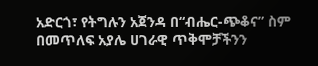አድርጎ፣ የትግሉን አጀንዳ በ“ብሔር-ጭቆና” ስም በመጥለፍ አያሌ ሀገራዊ ጥቅሞቻችንን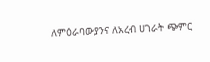ለምዕራባውያንና ለአረብ ሀገራት ጭምር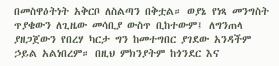በመስዋዕትነት አቅርቦ ለስልጣን በቅቷል። ወያኔ የነጻ መንግስት ጥያቄውን ለጊዜው መሳቢያ ውስጥ ቢከተውም፤ ለግንጠላ ያዘጋጀውን የበረሃ ካርታ ግን ከመተግበር ያገደው አንዳችም ኃይል አልነበረም። በዚህ ምክንያትም ከጎንደር እና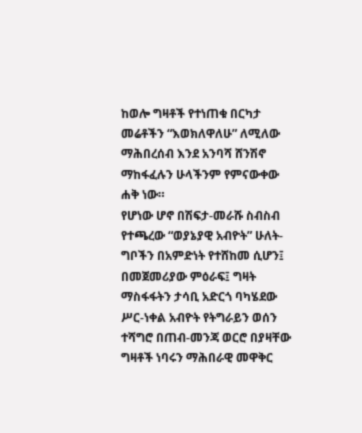ከወሎ ግዛቶች የተነጠቁ በርካታ መሬቶችን “እወክለዋለሁ” ለሚለው ማሕበረሰብ እንደ አንባሻ ሸንሽኖ ማከፋፈሉን ሁላችንም የምናውቀው ሐቅ ነው።
የሆነው ሆኖ በሽፍታ-መራሹ ስብስብ የተጫረው “ወያኔያዊ አብዮት” ሁለት-ግቦችን በአምድነት የተሸከመ ሲሆን፤ በመጀመሪያው ምዕራፍ፤ ግዛት ማስፋፋትን ታሳቢ አድርጎ ባካሄደው ሥር-ነቀል አብዮት የትግራይን ወሰን ተሻግሮ በጠብ-መንጃ ወርሮ በያዛቸው ግዛቶች ነባሩን ማሕበራዊ መዋቅር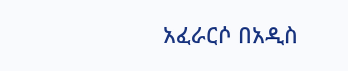አፈራርሶ በአዲስ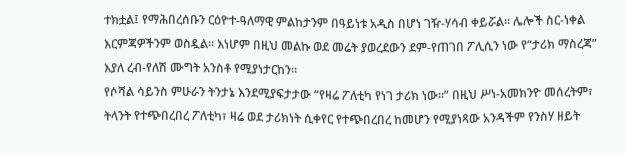ተክቷል፤ የማሕበረሰቡን ርዕዮተ-ዓለማዊ ምልከታንም በዓይነቱ አዲስ በሆነ ገዥ-ሃሳብ ቀይሯል። ሌሎች ስር-ነቀል እርምጃዎችንም ወስዷል። እነሆም በዚህ መልኩ ወደ መሬት ያወረደውን ደም-የጠገበ ፖሊሲን ነው የ“ታሪክ ማስረጃ” እያለ ረብ-የለሽ ሙግት አንስቶ የሚያነታርከን።
የሶሻል ሳይንስ ምሁራን ትንታኔ እንደሚያፍታታው “የዛሬ ፖለቲካ የነገ ታሪክ ነው።” በዚህ ሥነ-አመክንዮ መሰረትም፣ ትላንት የተጭበረበረ ፖለቲካ፣ ዛሬ ወደ ታሪክነት ሲቀየር የተጭበረበረ ከመሆን የሚያነጻው አንዳችም የንስሃ ዘይት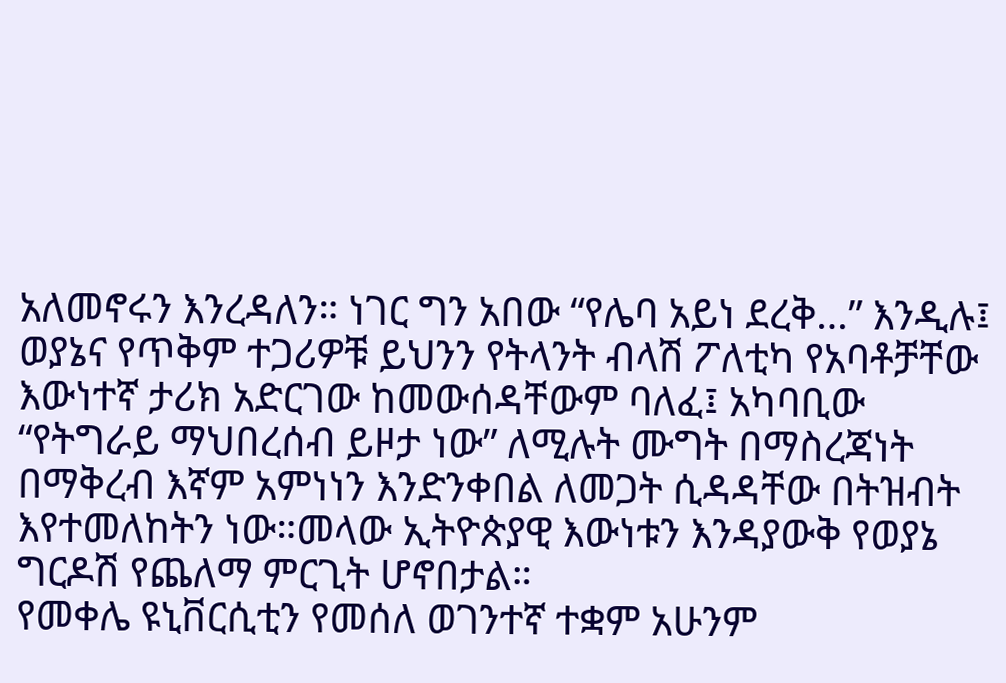አለመኖሩን እንረዳለን። ነገር ግን አበው “የሌባ አይነ ደረቅ…” እንዲሉ፤ ወያኔና የጥቅም ተጋሪዎቹ ይህንን የትላንት ብላሽ ፖለቲካ የአባቶቻቸው እውነተኛ ታሪክ አድርገው ከመውሰዳቸውም ባለፈ፤ አካባቢው “የትግራይ ማህበረሰብ ይዞታ ነው” ለሚሉት ሙግት በማስረጃነት በማቅረብ እኛም አምነነን እንድንቀበል ለመጋት ሲዳዳቸው በትዝብት እየተመለከትን ነው።መላው ኢትዮጵያዊ እውነቱን እንዳያውቅ የወያኔ ግርዶሽ የጨለማ ምርጊት ሆኖበታል።
የመቀሌ ዩኒቨርሲቲን የመሰለ ወገንተኛ ተቋም አሁንም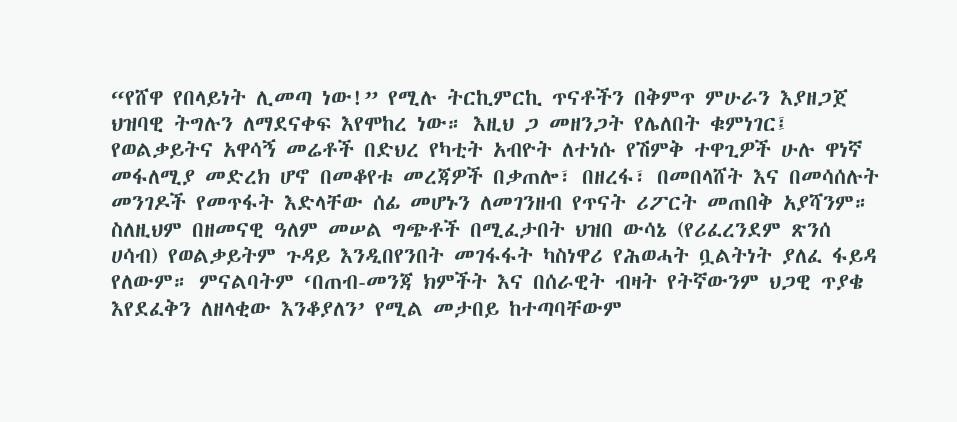“የሸዋ የበላይነት ሊመጣ ነው!” የሚሉ ትርኪምርኪ ጥናቶችን በቅምጥ ምሁራን እያዘጋጀ ህዝባዊ ትግሉን ለማደናቀፍ እየሞከረ ነው። እዚህ ጋ መዘንጋት የሌለበት ቁምነገር፤ የወልቃይትና አዋሳኝ መሬቶች በድህረ የካቲት አብዮት ለተነሱ የሽምቅ ተዋጊዎች ሁሉ ዋነኛ መፋለሚያ መድረክ ሆኖ በመቆየቱ መረጃዎች በቃጠሎ፣ በዘረፋ፣ በመበላሸት እና በመሳሰሉት መንገዶች የመጥፋት እድላቸው ሰፊ መሆኑን ለመገንዘብ የጥናት ሪፖርት መጠበቅ አያሻንም። ስለዚህም በዘመናዊ ዓለም መሠል ግጭቶች በሚፈታበት ህዝበ ውሳኔ (የሪፈረንደም ጽንሰ ሀሳብ) የወልቃይትም ጉዳይ እንዲበየንበት መገፋፋት ካስነዋሪ የሕወሓት ቧልትነት ያለፈ ፋይዳ የለውም። ምናልባትም ‘በጠብ-መንጃ ክምችት እና በሰራዊት ብዛት የትኛውንም ህጋዊ ጥያቄ እየደፈቅን ለዘላቂው እንቆያለን’ የሚል መታበይ ከተጣባቸውም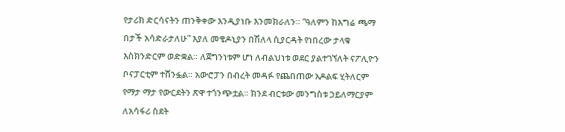የታሪክ ድርሳናትን ጠንቅቀው እንዲያነቡ እንመክራለን። “ዓለምን ከእግሬ ጫማ በታች አሳድራታለሁ” እያለ መቄዶኒያን በሽለላ ሲያርዳት የነበረው ታላቁ እስክንድርም ወድቋል። ለጀግንነቱም ሆነ ለብልህነቱ ወደር ያልተገኘለት ናፖሊዮን ቦናፓርቲም ተሸንፏል። አውሮፓን በብረት መዳፉ የጨበጠው አዶልፍ ሂትለርም የማታ ማታ የውርደትን ጽዋ ተጎንጭቷል። ክንደ ብርቱው መንግስቱ ኃይለማርያም ለአሳፋሪ ስደት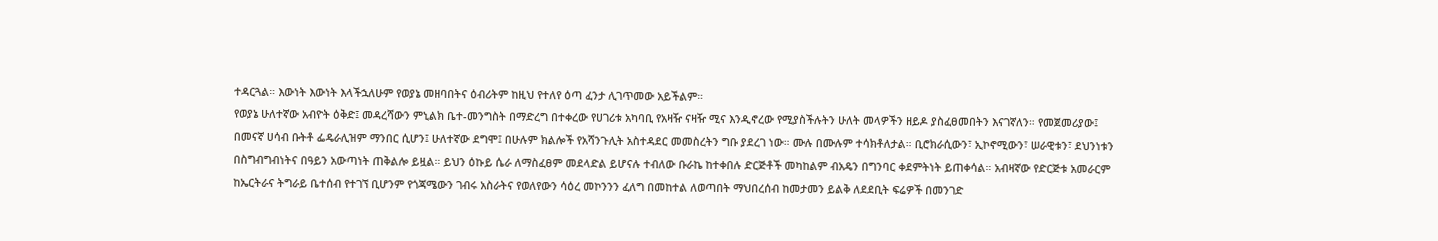ተዳርጓል። እውነት እውነት እላችኋለሁም የወያኔ መዘባበትና ዕብሪትም ከዚህ የተለየ ዕጣ ፈንታ ሊገጥመው አይችልም።
የወያኔ ሁለተኛው አብዮት ዕቅድ፤ መዳረሻውን ምኒልክ ቤተ-መንግስት በማድረግ በተቀረው የሀገሪቱ አካባቢ የአዛዥ ናዛዥ ሚና እንዲኖረው የሚያስችሉትን ሁለት መላዎችን ዘይዶ ያስፈፀመበትን እናገኛለን። የመጀመሪያው፤ በመናኛ ሀሳብ ቡትቶ ፌዴራሊዝም ማንበር ሲሆን፤ ሁለተኛው ደግሞ፤ በሁሉም ክልሎች የአሻንጉሊት አስተዳደር መመስረትን ግቡ ያደረገ ነው። ሙሉ በሙሉም ተሳክቶለታል። ቢሮክራሲውን፣ ኢኮኖሚውን፣ ሠራዊቱን፣ ደህንነቱን በስግብግብነትና በዓይን አውጣነት ጠቅልሎ ይዟል። ይህን ዕኩይ ሴራ ለማስፈፀም መደላድል ይሆናሉ ተብለው ቡራኬ ከተቀበሉ ድርጅቶች መካከልም ብአዴን በግንባር ቀደምትነት ይጠቀሳል። አብዛኛው የድርጅቱ አመራርም ከኤርትራና ትግራይ ቤተሰብ የተገኘ ቢሆንም የጎጃሜውን ገብሩ አስራትና የወለየውን ሳዕረ መኮንንን ፈለግ በመከተል ለወጣበት ማህበረሰብ ከመታመን ይልቅ ለደደቢት ፍሬዎች በመንገድ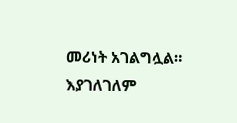መሪነት አገልግሏል። እያገለገለም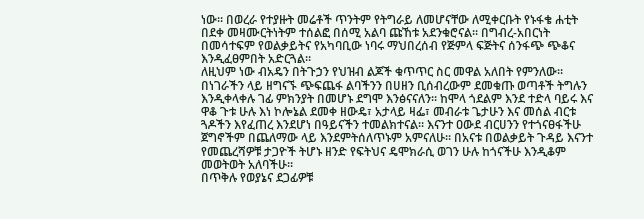ነው። በወረራ የተያዙት መሬቶች ጥንትም የትግራይ ለመሆናቸው ለሚቀርቡት የኑፋቄ ሐቲት በደቀ መዛሙርትነትም ተሰልፎ በሰሚ አልባ ጩኸቱ አደንቁሮናል። በግብረ-አበርነት በመሳተፍም የወልቃይትና የአካባቢው ነባሩ ማህበረሰብ የጅምላ ፍጅትና ሰንፋጭ ጭቆና እንዲፈፀምበት አድርጓል።
ለዚህም ነው ብአዴን በትጉኃን የህዝብ ልጆች ቁጥጥር ስር መዋል አለበት የምንለው። በነገራችን ላይ ዘግናኙ ጭፍጨፋ ልባችንን በሀዘን ቢሰብረውም ደመቁጡ ወጣቶች ትግሉን እንዲቀላቀሉ ገፊ ምክንያት በመሆኑ ደግሞ እንፅናናለን። ከሞላ ጎደልም እንደ ተድላ ባይሩ እና ዋቆ ጉቱ ሁሉ እነ ኮሎኔል ደመቀ ዘውዴ፣ አታላይ ዛፌ፣ መብራቱ ጌታሁን እና መሰል ብርቱ ጓዶችን እየፈጠረ እንደሆነ በዓይናችን ተመልክተናል። እናንተ ዐውደ ብርሀንን የተጎናፀፋችሁ ጀግኖችም በጨለማው ላይ እንደምትሰለጥኑም አምናለሁ። በአናቱ በወልቃይት ጉዳይ እናንተ የመጨረሻዎቹ ታጋዮች ትሆኑ ዘንድ የፍትህና ዴሞክራሲ ወገን ሁሉ ከጎናችሁ እንዲቆም መወትወት አለባችሁ።
በጥቅሉ የወያኔና ደጋፊዎቹ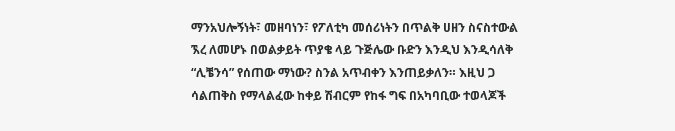ማንአህሎኝነት፣ መዘባነን፣ የፖለቲካ መሰሪነትን በጥልቅ ሀዘን ስናስተውል ኧረ ለመሆኑ በወልቃይት ጥያቄ ላይ ጉጅሌው ቡድን እንዲህ እንዲሳለቅ “ሊቼንሳ” የሰጠው ማነው? ስንል አጥብቀን እንጠይቃለን። እዚህ ጋ ሳልጠቅስ የማላልፈው ከቀይ ሽብርም የከፋ ግፍ በአካባቢው ተወላጆች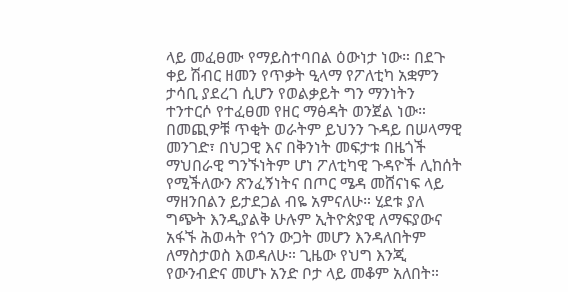ላይ መፈፀሙ የማይስተባበል ዕውነታ ነው። በደጉ ቀይ ሽብር ዘመን የጥቃት ዒላማ የፖለቲካ አቋምን ታሳቢ ያደረገ ሲሆን የወልቃይት ግን ማንነትን ተንተርሶ የተፈፀመ የዘር ማፅዳት ወንጀል ነው።
በመጪዎቹ ጥቂት ወራትም ይህንን ጉዳይ በሠላማዊ መንገድ፣ በህጋዊ እና በቅንነት መፍታቱ በዜጎች ማህበራዊ ግንኙነትም ሆነ ፖለቲካዊ ጉዳዮች ሊከሰት የሚችለውን ጽንፈኝነትና በጦር ሜዳ መሸናነፍ ላይ ማዘንበልን ይታደጋል ብዬ አምናለሁ። ሂደቱ ያለ ግጭት እንዲያልቅ ሁሉም ኢትዮጵያዊ ለማፍያውና አፋኙ ሕወሓት የጎን ውጋት መሆን እንዳለበትም ለማስታወስ እወዳለሁ። ጊዜው የህግ እንጂ የውንብድና መሆኑ አንድ ቦታ ላይ መቆም አለበት።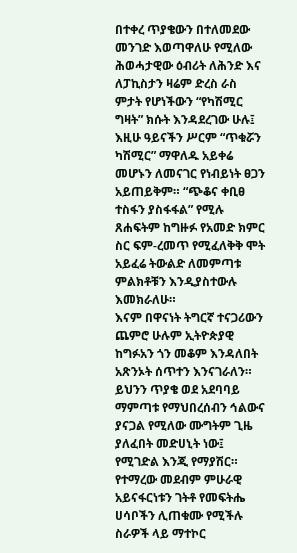በተቀረ ጥያቄውን በተለመደው መንገድ እወጣዋለሁ የሚለው ሕወሓታዊው ዕብሪት ለሕንድ እና ለፓኪስታን ዛሬም ድረስ ራስ ምታት የሆነችውን “የካሽሚር ግዛት” ክሱት እንዳደረገው ሁሉ፤ እዚሁ ዓይናችን ሥርም “ጥቁሯን ካሽሚር” ማዋለዱ አይቀሬ መሆኑን ለመናገር የነብይነት ፀጋን አይጠይቅም። “ጭቆና ቀቢፀ ተስፋን ያስፋፋል” የሚሉ ጸሐፍትም ከግዙፉ የአመድ ክምር ስር ፍም-ረመጥ የሚፈለቅቅ ሞት አይፈሬ ትውልድ ለመምጣቱ ምልክቶቹን እንዲያስተውሉ እመክራለሁ።
እናም በዋናነት ትግርኛ ተናጋሪውን ጨምሮ ሁሉም ኢትዮጵያዊ ከግፉአን ጎን መቆም እንዳለበት አጽንኦት ሰጥተን እንናገራለን። ይህንን ጥያቄ ወደ አደባባይ ማምጣቱ የማህበረሰብን ኅልውና ያናጋል የሚለው ሙግትም ጊዜ ያለፈበት መድሀኒት ነው፤ የሚገድል እንጂ የማያሽር። የተማረው መደብም ምሁራዊ አይናፋርነቱን ገትቶ የመፍትሔ ሀሳቦችን ሊጠቁሙ የሚችሉ ስራዎች ላይ ማተኮር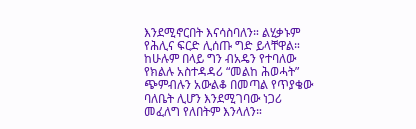እንደሚኖርበት እናሳስባለን። ልሂቃኑም የሕሊና ፍርድ ሊሰጡ ግድ ይላቸዋል። ከሁሉም በላይ ግን ብአዴን የተባለው የክልሉ አስተዳዳሪ “መልከ ሕወሓት” ጭምብሉን አውልቆ በመጣል የጥያቄው ባለቤት ሊሆን እንደሚገባው ነጋሪ መፈለግ የለበትም እንላለን።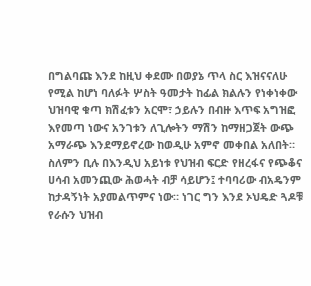በግልባጩ እንደ ከዚህ ቀደሙ በወያኔ ጥላ ስር እዝናናለሁ የሚል ከሆነ ባለፉት ሦስት ዓመታት ከፊል ክልሉን የነቀነቀው ህዝባዊ ቁጣ ክሽፈቱን አርሞ፣ ኃይሉን በብዙ እጥፍ አግዝፎ እየመጣ ነውና አንገቱን ለጊሎትን ማሽን ከማዘጋጀት ውጭ አማራጭ እንደማይኖረው ከወዲሁ አምኖ መቀበል አለበት። ስለምን ቢሉ በእንዲህ አይነቱ የህዝብ ፍርድ የዘረፋና የጭቆና ሀሳብ አመንጪው ሕወሓት ብቻ ሳይሆን፤ ተባባሪው ብአዴንም ከታዳኝነት አያመልጥምና ነው። ነገር ግን እንደ ኦህዴድ ጓዶቹ የራሱን ህዝብ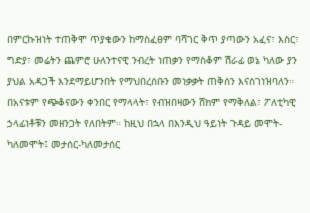በምርኩዝነት ተጠቅሞ ጥያቄውን ከማስፈፀም ባሻገር ቅጥ ያጣውን አፈና፣ እስር፣ ግድያ፣ መሬትን ጨምሮ ሁለንተናዊ ንብረት ነጠቃን የማስቆም ሽራፊ ወኔ ካለው ያን ያህል አዳጋች እንደማይሆንበት የማህበረሰቡን መነቃቃት ጠቅሰን እናስገነዝባለን። በአናቱም የጭቆናውን ቀንበር የማላላት፣ የብዝበዛውን ሸክም የማቅለል፣ ፖለቲካዊ ኃላፊነቶቹን መዘንጋት የለበትም። ከዚህ በኋላ በእንዲህ ዓይነት ጉዳይ መሞት-ካለመሞት፤ መታሰር-ካለመታሰር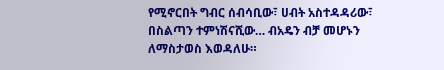የሚኖርበት ግብር ሰብሳቢው፣ ሀብት አስተዳዳሪው፣ በስልጣን ተምነሽናሺው… ብአዴን ብቻ መሆኑን ለማስታወስ እወዳለሁ።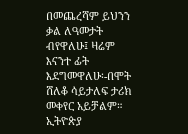በመጨረሻም ይህንን ቃል ለዓመታት ብየዋለሁ፤ ዛሬም እናንተ ፊት እደግመዋለሁ፡-በሞት ሸለቆ ሳይታለፍ ታሪክ መቀየር አይቻልም።
ኢትዮጵያ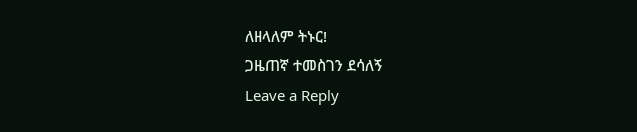ለዘላለም ትኑር!
ጋዜጠኛ ተመስገን ደሳለኝ
Leave a Reply